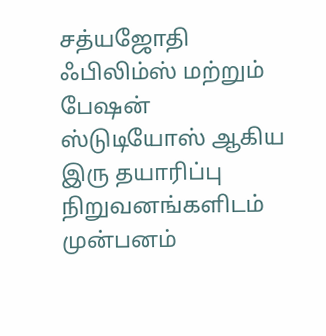சத்யஜோதி ஃபிலிம்ஸ் மற்றும் பேஷன் ஸ்டுடியோஸ் ஆகிய இரு தயாரிப்பு நிறுவனங்களிடம் முன்பனம்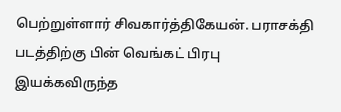பெற்றுள்ளார் சிவகார்த்திகேயன். பராசக்தி படத்திற்கு பின் வெங்கட் பிரபு இயக்கவிருந்த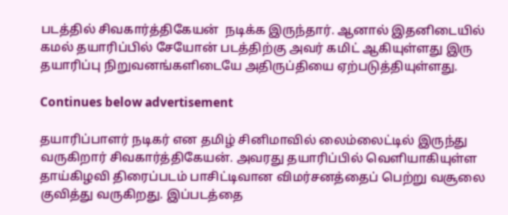படத்தில் சிவகார்த்திகேயன்  நடிக்க இருந்தார். ஆனால் இதனிடையில் கமல் தயாரிப்பில் சேயோன் படத்திற்கு அவர் கமிட் ஆகியுள்ளது இரு தயாரிப்பு நிறுவனங்களிடையே அதிருப்தியை ஏற்படுத்தியுள்ளது.

Continues below advertisement

தயாரிப்பாளர் நடிகர் என தமிழ் சினிமாவில் லைம்லைட்டில் இருந்து வருகிறார் சிவகார்த்திகேயன். அவரது தயாரிப்பில் வெளியாகியுள்ள தாய்கிழவி திரைப்படம் பாசிட்டிவான விமர்சனத்தைப் பெற்று வசூலை குவித்து வருகிறது. இப்படத்தை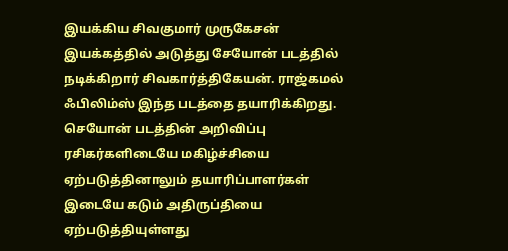இயக்கிய சிவகுமார் முருகேசன் இயக்கத்தில் அடுத்து சேயோன் படத்தில் நடிக்கிறார் சிவகார்த்திகேயன். ராஜ்கமல் ஃபிலிம்ஸ் இந்த படத்தை தயாரிக்கிறது. செயோன் படத்தின் அறிவிப்பு ரசிகர்களிடையே மகிழ்ச்சியை ஏற்படுத்தினாலும் தயாரிப்பாளர்கள் இடையே கடும் அதிருப்தியை ஏற்படுத்தியுள்ளது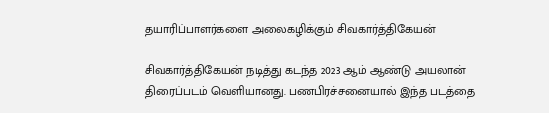தயாரிப்பாளர்களை அலைகழிக்கும் சிவகார்த்திகேயன்

சிவகார்த்திகேயன் நடித்து கடந்த 2023 ஆம் ஆண்டு அயலான் திரைப்படம் வெளியானது. பணபிரச்சனையால் இந்த படத்தை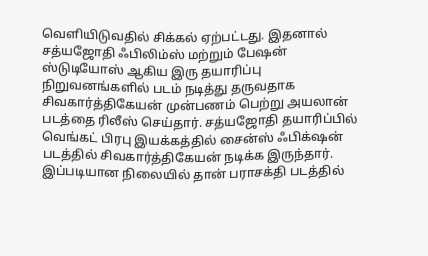வெளியிடுவதில் சிக்கல் ஏற்பட்டது. இதனால் சத்யஜோதி ஃபிலிம்ஸ் மற்றும் பேஷன் ஸ்டுடியோஸ் ஆகிய இரு தயாரிப்பு நிறுவனங்களில் படம் நடித்து தருவதாக சிவகார்த்திகேயன் முன்பணம் பெற்று அயலான் படத்தை ரிலீஸ் செய்தார். சத்யஜோதி தயாரிப்பில் வெங்கட் பிரபு இயக்கத்தில் சைன்ஸ் ஃபிக்‌ஷன் படத்தில் சிவகார்த்திகேயன் நடிக்க இருந்தார். இப்படியான நிலையில் தான் பராசக்தி படத்தில்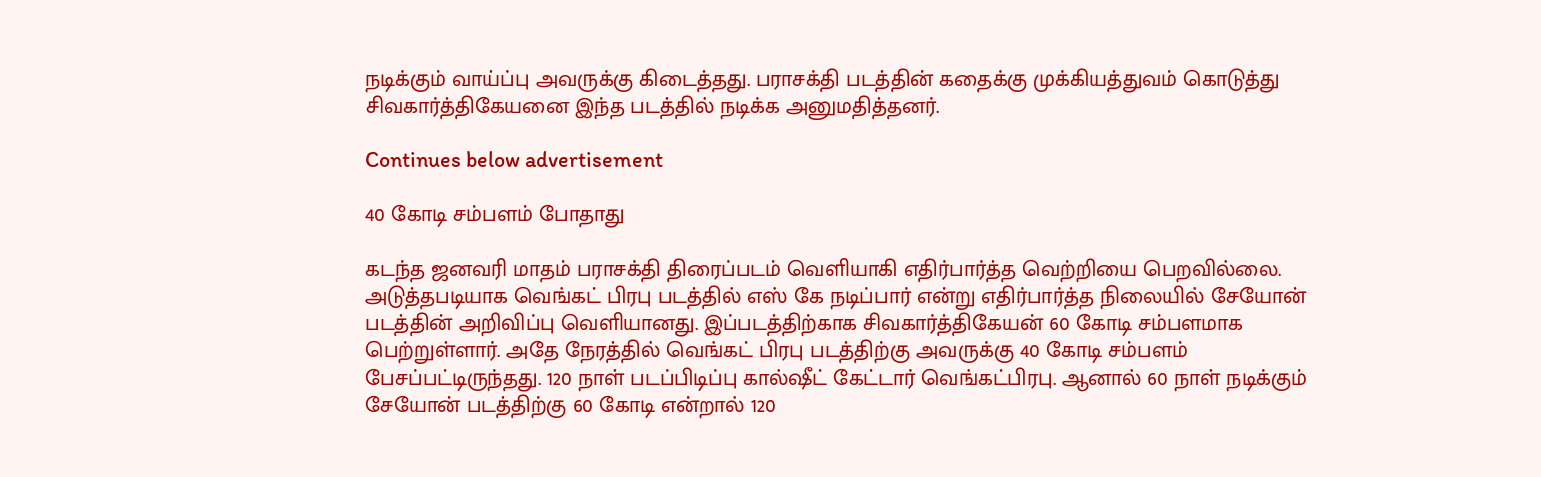நடிக்கும் வாய்ப்பு அவருக்கு கிடைத்தது. பராசக்தி படத்தின் கதைக்கு முக்கியத்துவம் கொடுத்து சிவகார்த்திகேயனை இந்த படத்தில் நடிக்க அனுமதித்தனர்.

Continues below advertisement

40 கோடி சம்பளம் போதாது

கடந்த ஜனவரி மாதம் பராசக்தி திரைப்படம் வெளியாகி எதிர்பார்த்த வெற்றியை பெறவில்லை. அடுத்தபடியாக வெங்கட் பிரபு படத்தில் எஸ் கே நடிப்பார் என்று எதிர்பார்த்த நிலையில் சேயோன் படத்தின் அறிவிப்பு வெளியானது. இப்படத்திற்காக சிவகார்த்திகேயன் 60 கோடி சம்பளமாக பெற்றுள்ளார். அதே நேரத்தில் வெங்கட் பிரபு படத்திற்கு அவருக்கு 40 கோடி சம்பளம் பேசப்பட்டிருந்தது. 120 நாள் படப்பிடிப்பு கால்ஷீட் கேட்டார் வெங்கட்பிரபு. ஆனால் 60 நாள் நடிக்கும் சேயோன் படத்திற்கு 60 கோடி என்றால் 120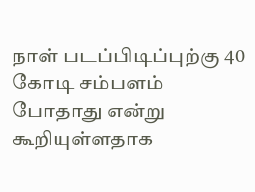நாள் படப்பிடிப்புற்கு 40 கோடி சம்பளம் போதாது என்று கூறியுள்ளதாக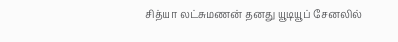சித்யா லட்சுமணன் தனது யூடியூப் சேனலில்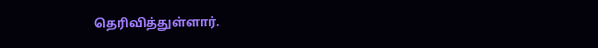தெரிவித்துள்ளார்.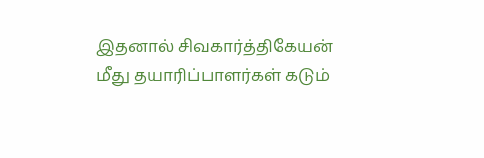இதனால் சிவகார்த்திகேயன் மீது தயாரிப்பாளர்கள் கடும்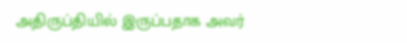அதிருப்தியில் இருப்பதாக அவர்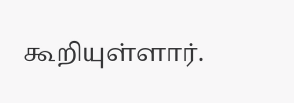கூறியுள்ளார்.